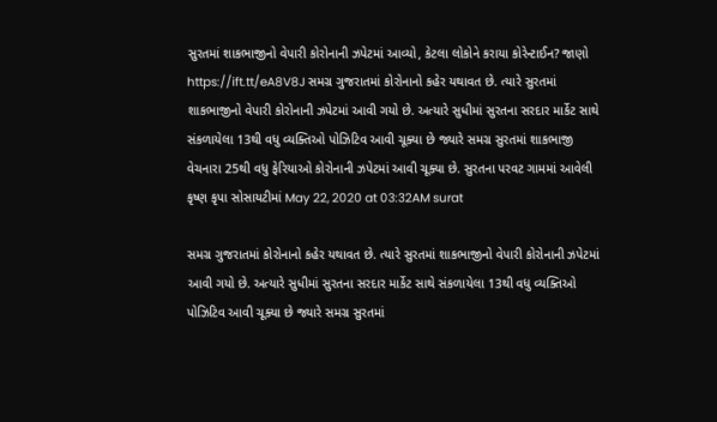સુરતમાં શાકભાજીનો વેપારી કોરોનાની ઝપેટમાં આવ્યો, કેટલા લોકોને કરાયા કોરેન્ટાઈન? જાણો https://ift.tt/eA8V8J સમગ્ર ગુજરાતમાં કોરોનાનો કહેર યથાવત છે. ત્યારે સુરતમાં શાકભાજીનો વેપારી કોરોનાની ઝપેટમાં આવી ગયો છે. અત્યારે સુધીમાં સુરતના સરદાર માર્કેટ સાથે સંકળાયેલા 13થી વધુ વ્યક્તિઓ પોઝિટિવ આવી ચૂક્યા છે જ્યારે સમગ્ર સુરતમાં શાકભાજી વેચનારા 25થી વધુ ફેરિયાઓ કોરોનાની ઝપેટમાં આવી ચૂક્યા છે. સુરતના પરવટ ગામમાં આવેલી કૃષ્ણ કૃપા સોસાયટીમાં May 22, 2020 at 03:32AM surat

સમગ્ર ગુજરાતમાં કોરોનાનો કહેર યથાવત છે. ત્યારે સુરતમાં શાકભાજીનો વેપારી કોરોનાની ઝપેટમાં આવી ગયો છે. અત્યારે સુધીમાં સુરતના સરદાર માર્કેટ સાથે સંકળાયેલા 13થી વધુ વ્યક્તિઓ પોઝિટિવ આવી ચૂક્યા છે જ્યારે સમગ્ર સુરતમાં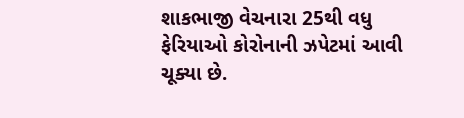શાકભાજી વેચનારા 25થી વધુ ફેરિયાઓ કોરોનાની ઝપેટમાં આવી ચૂક્યા છે.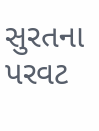સુરતના પરવટ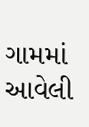ગામમાં આવેલી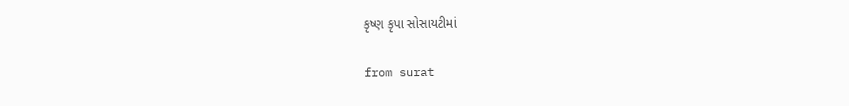કૃષ્ણ કૃપા સોસાયટીમાં

from surat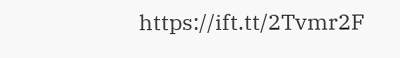https://ift.tt/2Tvmr2F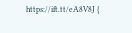https://ift.tt/eA8V8J {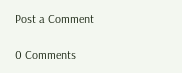Post a Comment

0 Comments